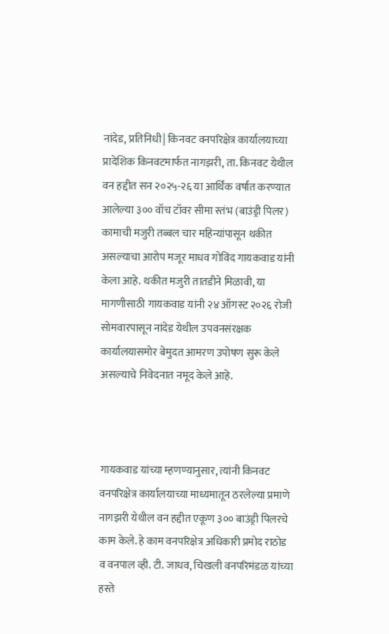नांदेड, प्रतिनिधी| किनवट वनपरिक्षेत्र कार्यालयाच्या प्रादेशिक किनवटमार्फत नागझरी, ता. किनवट येथील वन हद्दीत सन २०२५-२६ या आर्थिक वर्षात करण्यात आलेल्या ३०० वॉच टॉवर सीमा स्तंभ (बाउंड्री पिलर) कामाची मजुरी तब्बल चार महिन्यांपासून थकीत असल्याचा आरोप मजूर माधव गोविंद गायकवाड यांनी केला आहे. थकीत मजुरी तातडीने मिळावी, या मागणीसाठी गायकवाड यांनी २४ ऑगस्ट २०२६ रोजी सोमवारपासून नांदेड येथील उपवनसंरक्षक कार्यालयासमोर बेमुदत आमरण उपोषण सुरू केले असल्याचे निवेदनात नमूद केले आहे.



गायकवाड यांच्या म्हणण्यानुसार, त्यांनी किनवट वनपरिक्षेत्र कार्यालयाच्या माध्यमातून ठरलेल्या प्रमाणे नागझरी येथील वन हद्दीत एकूण ३०० बाउंड्री पिलरचे काम केले. हे काम वनपरिक्षेत्र अधिकारी प्रमोद राठोड व वनपाल व्ही. टी. जाधव, चिखली वनपरिमंडळ यांच्या हस्ते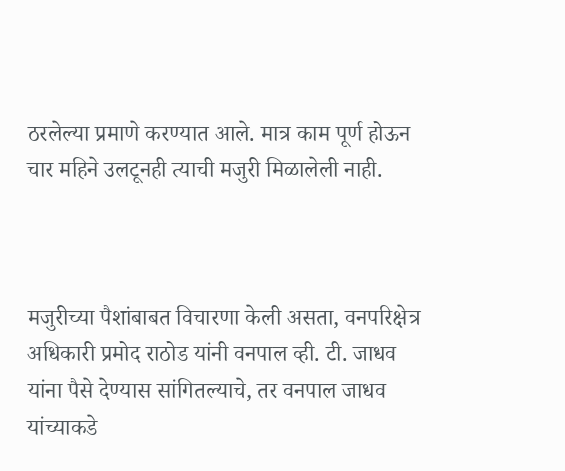ठरलेल्या प्रमाणे करण्यात आले. मात्र काम पूर्ण होऊन चार महिने उलटूनही त्याची मजुरी मिळालेली नाही.



मजुरीच्या पैशांबाबत विचारणा केली असता, वनपरिक्षेत्र अधिकारी प्रमोद राठोड यांनी वनपाल व्ही. टी. जाधव यांना पैसे देण्यास सांगितल्याचे, तर वनपाल जाधव यांच्याकडे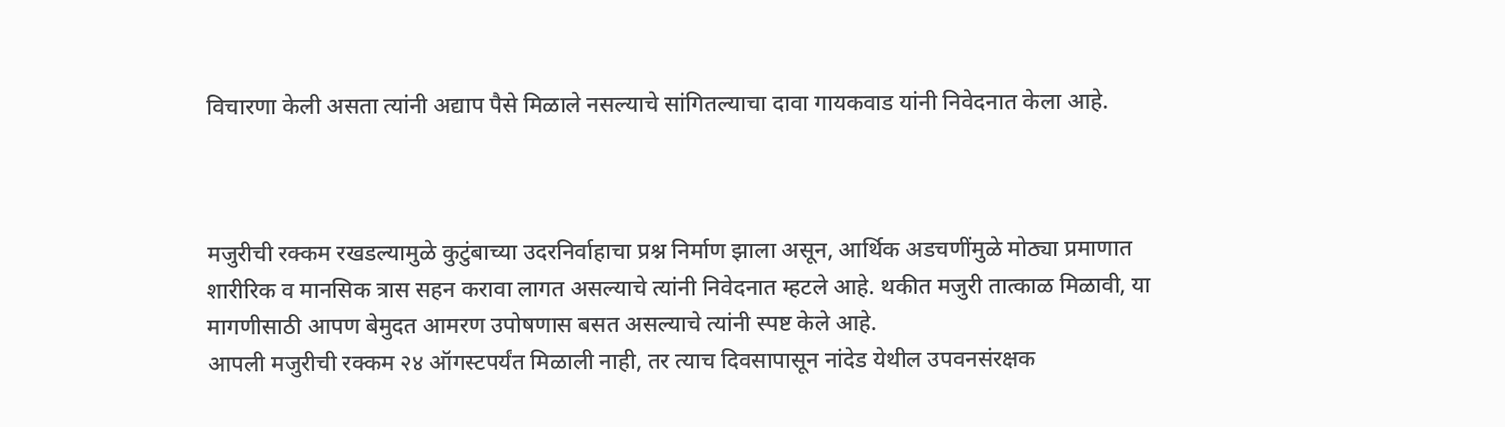विचारणा केली असता त्यांनी अद्याप पैसे मिळाले नसल्याचे सांगितल्याचा दावा गायकवाड यांनी निवेदनात केला आहे.



मजुरीची रक्कम रखडल्यामुळे कुटुंबाच्या उदरनिर्वाहाचा प्रश्न निर्माण झाला असून, आर्थिक अडचणींमुळे मोठ्या प्रमाणात शारीरिक व मानसिक त्रास सहन करावा लागत असल्याचे त्यांनी निवेदनात म्हटले आहे. थकीत मजुरी तात्काळ मिळावी, या मागणीसाठी आपण बेमुदत आमरण उपोषणास बसत असल्याचे त्यांनी स्पष्ट केले आहे.
आपली मजुरीची रक्कम २४ ऑगस्टपर्यंत मिळाली नाही, तर त्याच दिवसापासून नांदेड येथील उपवनसंरक्षक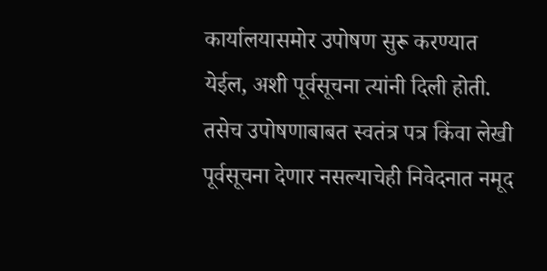कार्यालयासमोर उपोषण सुरू करण्यात येईल, अशी पूर्वसूचना त्यांनी दिली होती. तसेच उपोषणाबाबत स्वतंत्र पत्र किंवा लेखी पूर्वसूचना देणार नसल्याचेही निवेदनात नमूद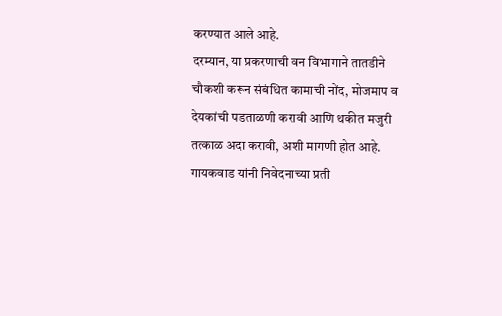करण्यात आले आहे.
दरम्यान, या प्रकरणाची वन विभागाने तातडीने चौकशी करून संबंधित कामाची नोंद, मोजमाप व देयकांची पडताळणी करावी आणि थकीत मजुरी तत्काळ अदा करावी, अशी मागणी होत आहे. गायकवाड यांनी निवेदनाच्या प्रती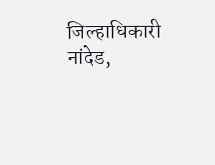जिल्हाधिकारी नांदेड,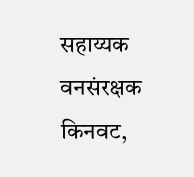सहाय्यक वनसंरक्षक किनवट,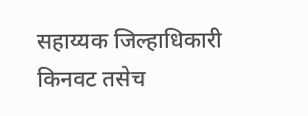सहाय्यक जिल्हाधिकारी किनवट तसेच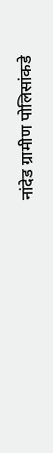नांदेड ग्रामीण पोलिसांकडे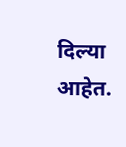दिल्या आहेत.